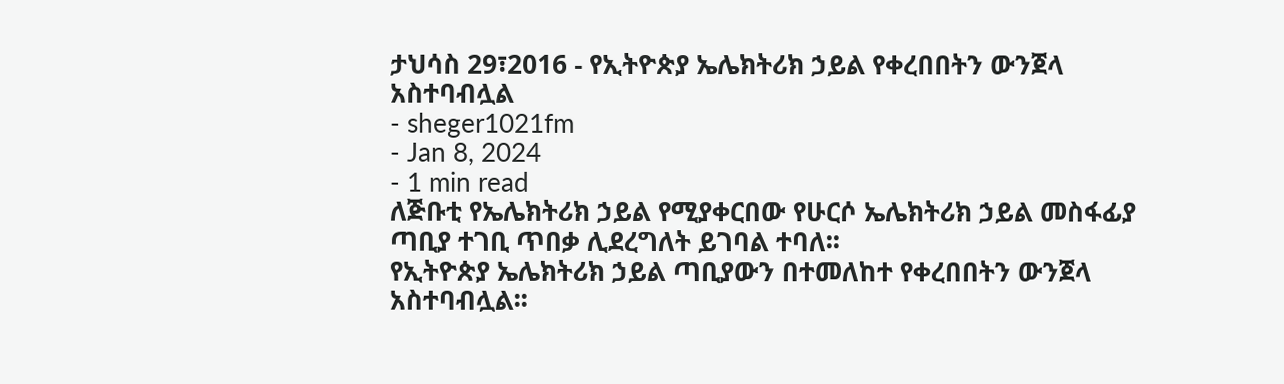ታህሳስ 29፣2016 - የኢትዮጵያ ኤሌክትሪክ ኃይል የቀረበበትን ውንጀላ አስተባብሏል
- sheger1021fm
- Jan 8, 2024
- 1 min read
ለጅቡቲ የኤሌክትሪክ ኃይል የሚያቀርበው የሁርሶ ኤሌክትሪክ ኃይል መስፋፊያ ጣቢያ ተገቢ ጥበቃ ሊደረግለት ይገባል ተባለ፡፡
የኢትዮጵያ ኤሌክትሪክ ኃይል ጣቢያውን በተመለከተ የቀረበበትን ውንጀላ አስተባብሏል፡፡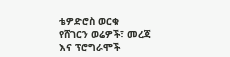ቴዎድሮስ ወርቁ
የሸገርን ወሬዎች፣ መረጃ እና ፕሮግራሞች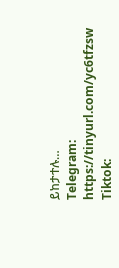ይከታተሉ…
Telegram: https://tinyurl.com/yc6tfzsw
Tiktok: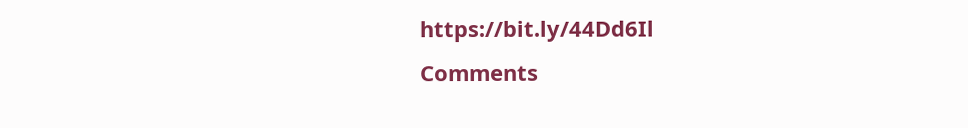https://bit.ly/44Dd6Il
Comments